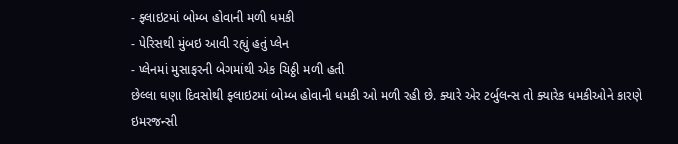- ફ્લાઇટમાં બોમ્બ હોવાની મળી ધમકી
- પેરિસથી મુંબઇ આવી રહ્યું હતું પ્લેન
- પ્લેનમાં મુસાફરની બેગમાંથી એક ચિઠ્ઠી મળી હતી
છેલ્લા ઘણા દિવસોથી ફ્લાઇટમાં બોમ્બ હોવાની ધમકી ઓ મળી રહી છે. ક્યારે એર ટર્બુલન્સ તો ક્યારેક ધમકીઓને કારણે ઇમરજન્સી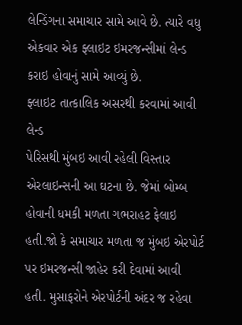લેન્ડિંગના સમાચાર સામે આવે છે. ત્યારે વધુ એકવાર એક ફ્લાઇટ ઇમરજન્સીમાં લેન્ડ કરાઇ હોવાનું સામે આવ્યું છે.
ફ્લાઇટ તાત્કાલિક અસરથી કરવામાં આવી લેન્ડ
પેરિસથી મુંબઇ આવી રહેલી વિસ્તાર એરલાઇન્સની આ ઘટના છે. જેમાં બોમ્બ હોવાની ધમકી મળતા ગભરાહટ ફેલાઇ હતી.જો કે સમાચાર મળતા જ મુંબઇ એરપોર્ટ પર ઇમરજન્સી જાહેર કરી દેવામાં આવી હતી. મુસાફરોને એરપોર્ટની અંદર જ રહેવા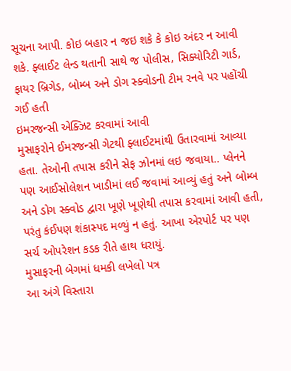સૂચના આપી. કોઇ બહાર ન જઇ શકે કે કોઇ અંદર ન આવી શકે. ફ્લાઈટ લેન્ડ થતાની સાથે જ પોલીસ, સિક્યોરિટી ગાર્ડ, ફાયર બ્રિગેડ, બોમ્બ અને ડોગ સ્ક્વોડની ટીમ રનવે પર પહોંચી ગઈ હતી
ઇમરજન્સી એક્ઝિટ કરવામાં આવી
મુસાફરોને ઈમરજન્સી ગેટથી ફ્લાઈટમાંથી ઉતારવામાં આવ્યા હતા. તેઓની તપાસ કરીને સેફ ઝોનમાં લઇ જવાયા.. પ્લેનને પણ આઈસોલેશન ખાડીમાં લઈ જવામાં આવ્યું હતું અને બોમ્બ અને ડોગ સ્ક્વોડ દ્વારા ખૂણે ખૂણેથી તપાસ કરવામાં આવી હતી, પરંતુ કંઈપણ શંકાસ્પદ મળ્યું ન હતું. આખા એરપોર્ટ પર પણ સર્ચ ઓપરેશન કડક રીતે હાથ ધરાયું.
મુસાફરની બેગમાં ધમકી લખેલો પત્ર
આ અંગે વિસ્તારા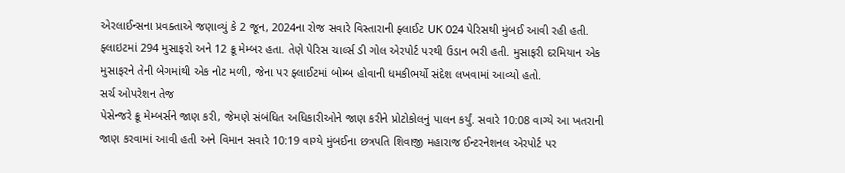એરલાઈન્સના પ્રવક્તાએ જણાવ્યું કે 2 જૂન, 2024ના રોજ સવારે વિસ્તારાની ફ્લાઈટ UK 024 પેરિસથી મુંબઈ આવી રહી હતી. ફ્લાઇટમાં 294 મુસાફરો અને 12 ક્રૂ મેમ્બર હતા. તેણે પેરિસ ચાર્લ્સ ડી ગોલ એરપોર્ટ પરથી ઉડાન ભરી હતી. મુસાફરી દરમિયાન એક મુસાફરને તેની બેગમાંથી એક નોટ મળી, જેના પર ફ્લાઈટમાં બોમ્બ હોવાની ધમકીભર્યો સંદેશ લખવામાં આવ્યો હતો.
સર્ચ ઓપરેશન તેજ
પેસેન્જરે ક્રૂ મેમ્બર્સને જાણ કરી, જેમણે સંબંધિત અધિકારીઓને જાણ કરીને પ્રોટોકોલનું પાલન કર્યું. સવારે 10:08 વાગ્યે આ ખતરાની જાણ કરવામાં આવી હતી અને વિમાન સવારે 10:19 વાગ્યે મુંબઈના છત્રપતિ શિવાજી મહારાજ ઈન્ટરનેશનલ એરપોર્ટ પર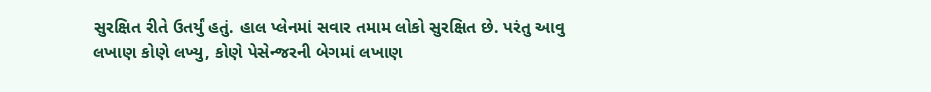સુરક્ષિત રીતે ઉતર્યું હતું. હાલ પ્લેનમાં સવાર તમામ લોકો સુરક્ષિત છે. પરંતુ આવુ લખાણ કોણે લખ્યુ, કોણે પેસેન્જરની બેગમાં લખાણ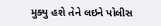મુક્યુ હશે તેને લઇને પોલીસ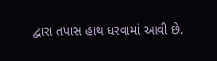દ્વારા તપાસ હાથ ધરવામાં આવી છે.